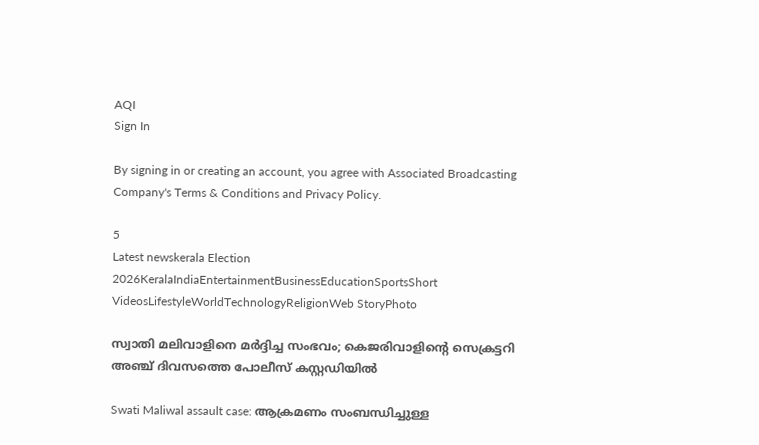AQI
Sign In

By signing in or creating an account, you agree with Associated Broadcasting Company's Terms & Conditions and Privacy Policy.

5
Latest newskerala Election 2026KeralaIndiaEntertainmentBusinessEducationSportsShort VideosLifestyleWorldTechnologyReligionWeb StoryPhoto

സ്വാതി മലിവാളിനെ മർദ്ദിച്ച സംഭവം; കെജരിവാളിന്റെ സെക്രട്ടറി അഞ്ച് ദിവസത്തെ പോലീസ് കസ്റ്റഡിയിൽ

Swati Maliwal assault case: ആക്രമണം സംബന്ധിച്ചുള്ള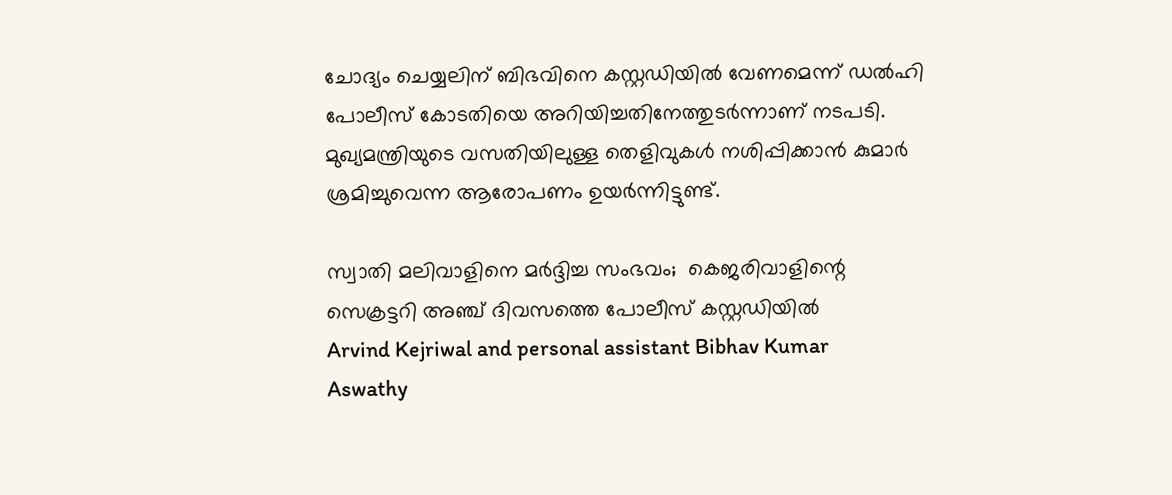ചോദ്യം ചെയ്യലിന് ബിഭവിനെ കസ്റ്റഡിയിൽ വേണമെന്ന് ഡൽഹി പോലീസ് കോടതിയെ അറിയിച്ചതിനേത്തുടർന്നാണ് നടപടി. മുഖ്യമന്ത്രിയുടെ വസതിയിലുള്ള തെളിവുകൾ നശിപ്പിക്കാൻ കുമാർ ശ്രമിച്ചുവെന്ന ആരോപണം ഉയർന്നിട്ടുണ്ട്.

സ്വാതി മലിവാളിനെ മർദ്ദിച്ച സംഭവം;  കെജരിവാളിന്റെ സെക്രട്ടറി അഞ്ച് ദിവസത്തെ പോലീസ് കസ്റ്റഡിയിൽ
Arvind Kejriwal and personal assistant Bibhav Kumar
Aswathy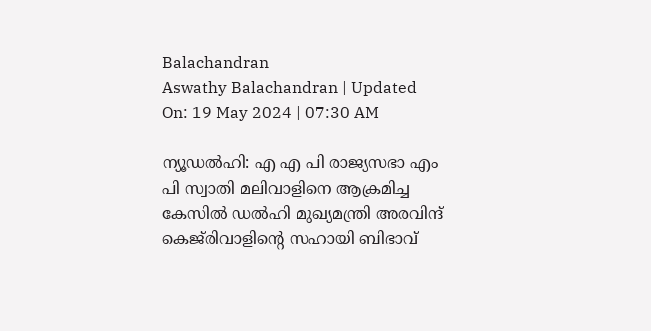Balachandran
Aswathy Balachandran | Updated On: 19 May 2024 | 07:30 AM

ന്യൂഡൽഹി: എ എ പി രാജ്യസഭാ എം പി സ്വാതി മലിവാളിനെ ആക്രമിച്ച കേസിൽ ഡൽഹി മുഖ്യമന്ത്രി അരവിന്ദ് കെജ്‌രിവാളിൻ്റെ സഹായി ബിഭാവ്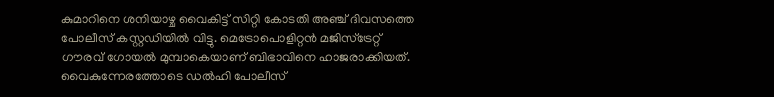കുമാറിനെ ശനിയാഴ്ച വൈകിട്ട് സിറ്റി കോടതി അഞ്ച് ദിവസത്തെ പോലീസ് കസ്റ്റഡിയിൽ വിട്ടു. മെട്രോപൊളിറ്റൻ മജിസ്‌ട്രേറ്റ് ഗൗരവ് ഗോയൽ മുമ്പാകെയാണ് ബിഭാവിനെ ഹാജരാക്കിയത്. വൈകുന്നേരത്തോടെ ഡൽഹി പോലീസ്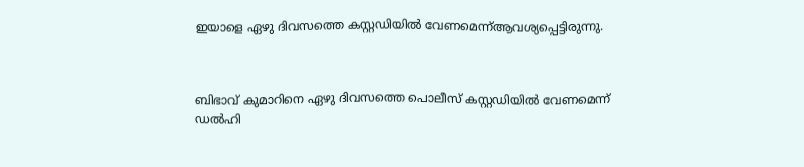ഇയാളെ ഏഴു ദിവസത്തെ കസ്റ്റഡിയിൽ വേണമെന്ന്ആവശ്യപ്പെട്ടിരുന്നു.



ബിഭാവ് കുമാറിനെ ഏഴു ദിവസത്തെ പൊലീസ് കസ്റ്റഡിയിൽ വേണമെന്ന് ഡൽഹി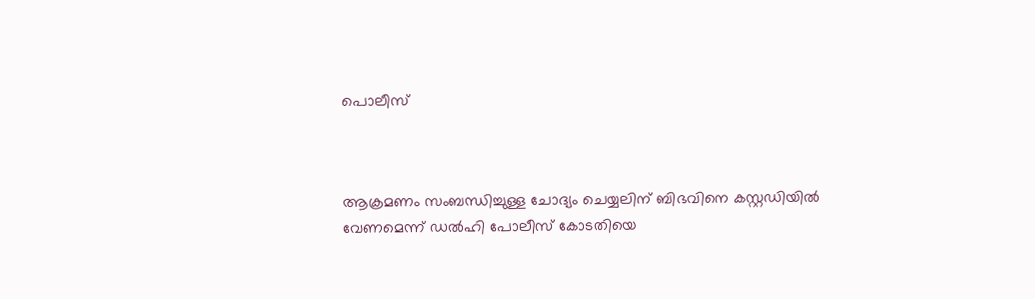പൊലീസ്



ആക്രമണം സംബന്ധിച്ചുള്ള ചോദ്യം ചെയ്യലിന് ബിഭവിനെ കസ്റ്റഡിയിൽ വേണമെന്ന് ഡൽഹി പോലീസ് കോടതിയെ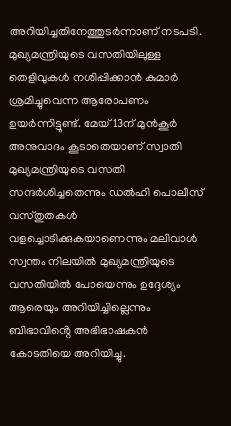അറിയിച്ചതിനേത്തുടർന്നാണ് നടപടി. മുഖ്യമന്ത്രിയുടെ വസതിയിലുള്ള തെളിവുകൾ നശിപ്പിക്കാൻ കുമാർ ശ്രമിച്ചുവെന്ന ആരോപണം ഉയർന്നിട്ടുണ്ട്. മേയ് 13ന് മുൻകൂർ അനുവാദം കൂടാതെയാണ് സ്വാതി മുഖ്യമന്ത്രിയുടെ വസതി സന്ദർശിച്ചതെന്നും ഡൽഹി പൊലീസ് വസ്തുതകൾ വളച്ചൊടിക്കുകയാണെന്നും മലിവാൾ സ്വന്തം നിലയിൽ മുഖ്യമന്ത്രിയുടെ വസതിയിൽ പോയെന്നും ഉദ്ദേശ്യം ആരെയും അറിയിച്ചില്ലെന്നും ബിഭാവിൻ്റെ അഭിഭാഷകൻ കോടതിയെ അറിയിച്ചു.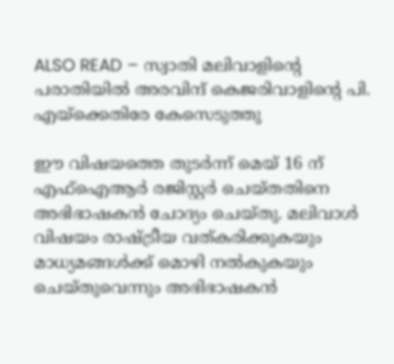ALSO READ – സ്വാതി മലിവാളിൻ്റെ പരാതിയിൽ അരവിന്ദ് കെജരിവാളിന്റെ പി. എയ്ക്കെതിരേ കേസെടുത്തു

ഈ വിഷയത്തെ തുടർന്ന് മെയ് 16 ന് എഫ്ഐആർ രജിസ്റ്റർ ചെയ്തതിനെ അഭിഭാഷകൻ ചോദ്യം ചെയ്തു. മലിവാൾ വിഷയം രാഷ്ട്രീയ വത്കരിക്കുകയും മാധ്യമങ്ങൾക്ക് മൊഴി നൽകുകയും ചെയ്തുവെന്നും അഭിഭാഷകൻ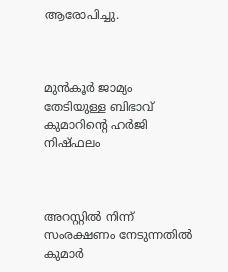ആരോപിച്ചു.



മുൻകൂർ ജാമ്യം തേടിയുള്ള ബിഭാവ് കുമാറിൻ്റെ ഹർജി നിഷ്ഫലം



അറസ്റ്റിൽ നിന്ന് സംരക്ഷണം നേടുന്നതിൽ കുമാർ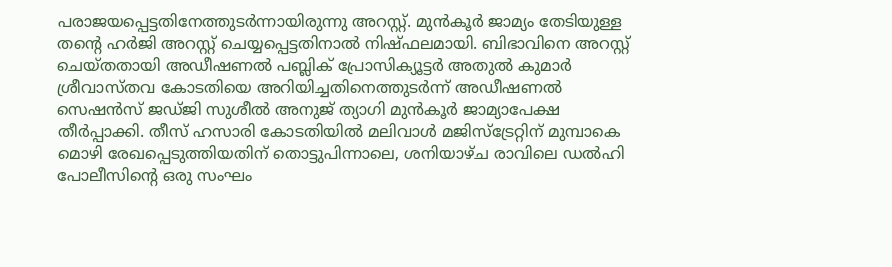പരാജയപ്പെട്ടതിനേത്തുടർന്നായിരുന്നു അറസ്റ്റ്. മുൻകൂർ ജാമ്യം തേടിയുള്ള തൻ്റെ ഹർജി അറസ്റ്റ് ചെയ്യപ്പെട്ടതിനാൽ നിഷ്ഫലമായി. ബിഭാവിനെ അറസ്റ്റ് ചെയ്തതായി അഡീഷണൽ പബ്ലിക് പ്രോസിക്യൂട്ടർ അതുൽ കുമാർ ശ്രീവാസ്തവ കോടതിയെ അറിയിച്ചതിനെത്തുടർന്ന് അഡീഷണൽ സെഷൻസ് ജഡ്ജി സുശീൽ അനുജ് ത്യാഗി മുൻകൂർ ജാമ്യാപേക്ഷ തീർപ്പാക്കി. തീസ് ഹസാരി കോടതിയിൽ മലിവാൾ മജിസ്‌ട്രേറ്റിന് മുമ്പാകെ മൊഴി രേഖപ്പെടുത്തിയതിന് തൊട്ടുപിന്നാലെ, ശനിയാഴ്ച രാവിലെ ഡൽഹി പോലീസിൻ്റെ ഒരു സംഘം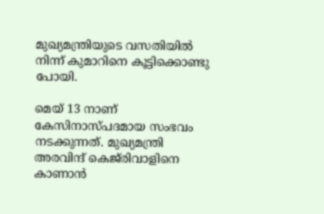മുഖ്യമന്ത്രിയുടെ വസതിയിൽ നിന്ന് കുമാറിനെ കൂട്ടിക്കൊണ്ടു പോയി.

മെയ് 13 നാണ് കേസിനാസ്പദമായ സംഭവം നടക്കുന്നത്. മുഖ്യമന്ത്രി അരവിന്ദ് കെജ്‌രിവാളിനെ കാണാൻ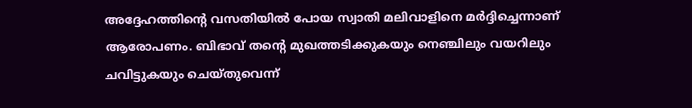അദ്ദേഹത്തിന്റെ വസതിയിൽ പോയ സ്വാതി മലിവാളിനെ മർദ്ദിച്ചെന്നാണ് ആരോപണം. ബിഭാവ് തൻ്റെ മുഖത്തടിക്കുകയും നെഞ്ചിലും വയറിലും ചവിട്ടുകയും ചെയ്തുവെന്ന്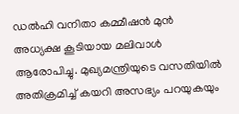ഡൽഹി വനിതാ കമ്മീഷൻ മുൻ അധ്യക്ഷ കൂടിയായ മലിവാൾ ആരോപിച്ചു. മുഖ്യമന്ത്രിയുടെ വസതിയിൽ അതിക്രമിച്ച് കയറി അസഭ്യം പറയുകയും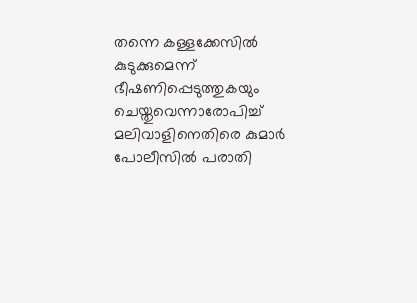തന്നെ കള്ളക്കേസിൽ കുടുക്കുമെന്ന് ഭീഷണിപ്പെടുത്തുകയും ചെയ്തുവെന്നാരോപിച്ച് മലിവാളിനെതിരെ കുമാർ പോലീസിൽ പരാതി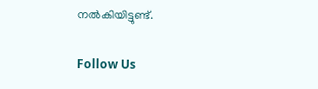നൽകിയിട്ടുണ്ട്.

Follow Us